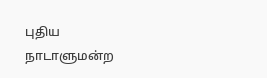புதிய நாடாளுமன்ற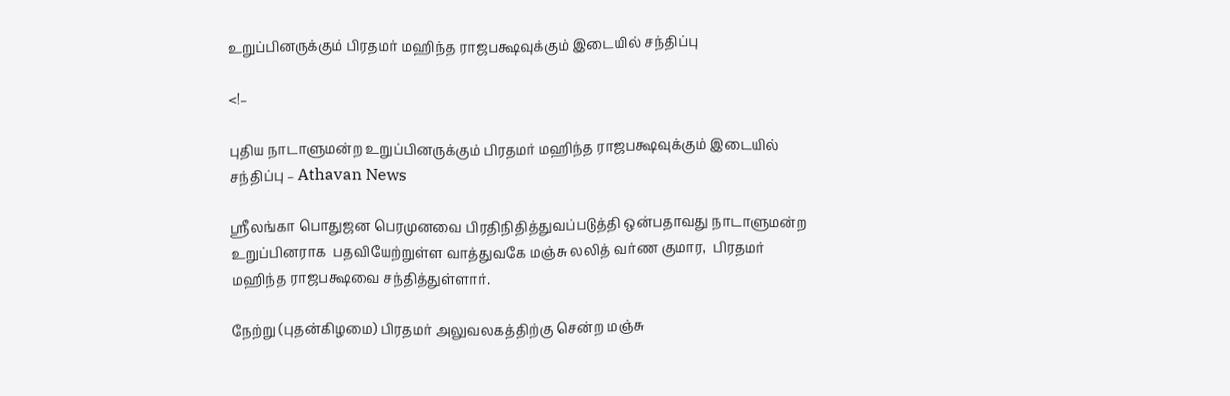உறுப்பினருக்கும் பிரதமர் மஹிந்த ராஜபக்ஷவுக்கும் இடையில் சந்திப்பு

<!–

புதிய நாடாளுமன்ற உறுப்பினருக்கும் பிரதமர் மஹிந்த ராஜபக்ஷவுக்கும் இடையில் சந்திப்பு – Athavan News

ஸ்ரீலங்கா பொதுஜன பெரமுனவை பிரதிநிதித்துவப்படுத்தி ஒன்பதாவது நாடாளுமன்ற உறுப்பினராக  பதவியேற்றுள்ள வாத்துவகே மஞ்சு லலித் வர்ண குமார,  பிரதமர் மஹிந்த ராஜபக்ஷவை சந்தித்துள்ளார்.

நேற்று (புதன்கிழமை) பிரதமர் அலுவலகத்திற்கு சென்ற மஞ்சு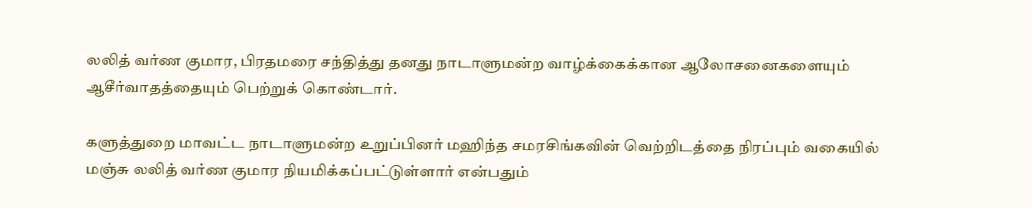லலித் வர்ண குமார, பிரதமரை சந்தித்து தனது நாடாளுமன்ற வாழ்க்கைக்கான ஆலோசனைகளையும் ஆசீர்வாதத்தையும் பெற்றுக் கொண்டார்.

களுத்துறை மாவட்ட நாடாளுமன்ற உறுப்பினர் மஹிந்த சமரசிங்கவின் வெற்றிடத்தை நிரப்பும் வகையில் மஞ்சு லலித் வர்ண குமார நியமிக்கப்பட்டுள்ளார் என்பதும்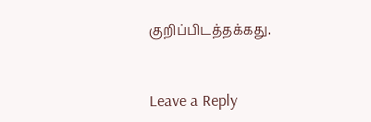குறிப்பிடத்தக்கது.


Leave a Reply